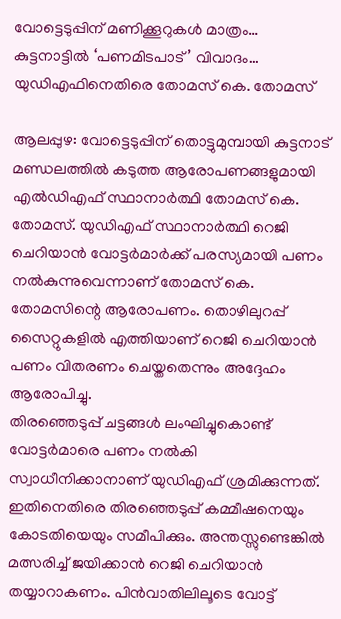വോട്ടെടുപ്പിന് മണിക്കൂറുകൾ മാത്രം… കുട്ടനാട്ടിൽ ‘പണമിടപാട്’ വിവാദം… യുഡിഎഫിനെതിരെ തോമസ് കെ. തോമസ്

ആലപ്പുഴ: വോട്ടെടുപ്പിന് തൊട്ടുമുമ്പായി കുട്ടനാട് മണ്ഡലത്തിൽ കടുത്ത ആരോപണങ്ങളുമായി എൽഡിഎഫ് സ്ഥാനാർത്ഥി തോമസ് കെ. തോമസ്. യുഡിഎഫ് സ്ഥാനാർത്ഥി റെജി ചെറിയാൻ വോട്ടർമാർക്ക് പരസ്യമായി പണം നൽകുന്നുവെന്നാണ് തോമസ് കെ. തോമസിന്റെ ആരോപണം. തൊഴിലുറപ്പ് സൈറ്റുകളിൽ എത്തിയാണ് റെജി ചെറിയാൻ പണം വിതരണം ചെയ്തതെന്നും അദ്ദേഹം ആരോപിച്ചു.
തിരഞ്ഞെടുപ്പ് ചട്ടങ്ങൾ ലംഘിച്ചുകൊണ്ട് വോട്ടർമാരെ പണം നൽകി സ്വാധീനിക്കാനാണ് യുഡിഎഫ് ശ്രമിക്കുന്നത്. ഇതിനെതിരെ തിരഞ്ഞെടുപ്പ് കമ്മീഷനെയും കോടതിയെയും സമീപിക്കും. അന്തസ്സുണ്ടെങ്കിൽ മത്സരിച്ച് ജയിക്കാൻ റെജി ചെറിയാൻ തയ്യാറാകണം. പിൻവാതിലിലൂടെ വോട്ട്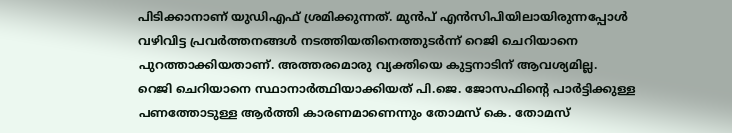പിടിക്കാനാണ് യുഡിഎഫ് ശ്രമിക്കുന്നത്. മുൻപ് എൻസിപിയിലായിരുന്നപ്പോൾ വഴിവിട്ട പ്രവർത്തനങ്ങൾ നടത്തിയതിനെത്തുടർന്ന് റെജി ചെറിയാനെ പുറത്താക്കിയതാണ്. അത്തരമൊരു വ്യക്തിയെ കുട്ടനാടിന് ആവശ്യമില്ല.
റെജി ചെറിയാനെ സ്ഥാനാർത്ഥിയാക്കിയത് പി.ജെ. ജോസഫിന്റെ പാർട്ടിക്കുള്ള പണത്തോടുള്ള ആർത്തി കാരണമാണെന്നും തോമസ് കെ. തോമസ്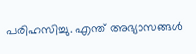പരിഹസിച്ചു. എന്ത് അഭ്യാസങ്ങൾ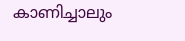കാണിച്ചാലും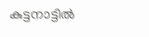കുട്ടനാട്ടിൽ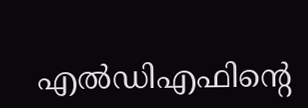എൽഡിഎഫിന്റെ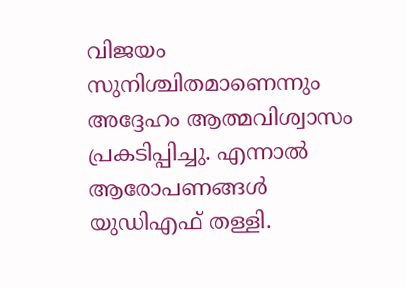വിജയം സുനിശ്ചിതമാണെന്നും അദ്ദേഹം ആത്മവിശ്വാസം പ്രകടിപ്പിച്ചു. എന്നാൽ ആരോപണങ്ങൾ യുഡിഎഫ് തള്ളി.